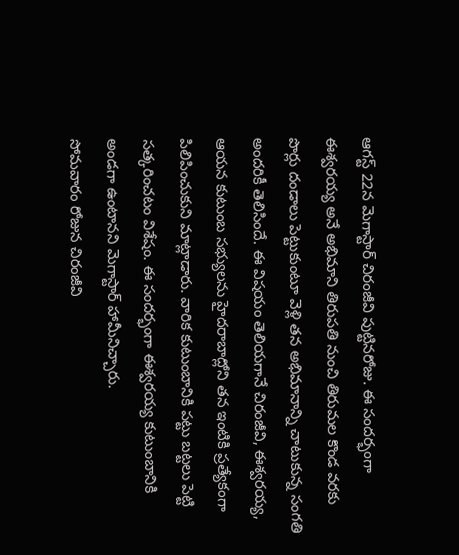ఆగస్ట్ 22న మెగాస్టార్ చిరంజీవి పుట్టినరోజు. ఈ సందర్భంగా ఈశ్వరయ్య అనే అభిమాని తిరుపతి నుంచి తిరుమల కొండ వరకు పొర్లు దండాలు పెట్టుకుంటూ వెళ్లి తన అభిమానాన్ని చాటుకున్న సంగతి అందరికీ తెలిసిందే. ఈ విషయం తెలియగానే చిరంజీవి, ఈశ్వరయ్య, ఆయన కుటుంబ సభ్యులను హైదరాబాద్లోని తన ఇంటికి ప్రత్యేకంగా పిలిపించుకుని మాట్లాడారు. వారిక కుటుంబానికి పట్టు బట్టలు పెట్టి సత్కరించటం విశేషం. ఈ సందర్భంగా ఈశ్వరయ్య కుటుంబానికి అండగా ఉంటానని మెగాస్టార్ హామీనిచ్చారు.
సోమవారం రోజున చిరంజీవి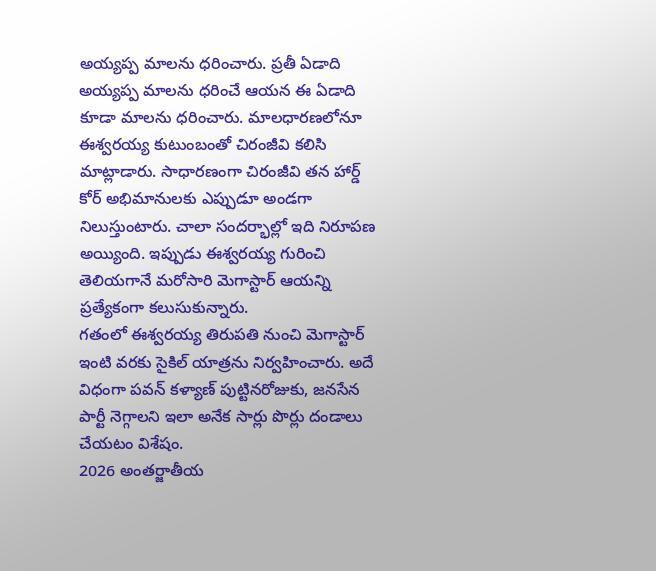అయ్యప్ప మాలను ధరించారు. ప్రతీ ఏడాది అయ్యప్ప మాలను ధరించే ఆయన ఈ ఏడాది కూడా మాలను ధరించారు. మాలధారణలోనూ ఈశ్వరయ్య కుటుంబంతో చిరంజీవి కలిసి మాట్లాడారు. సాధారణంగా చిరంజీవి తన హార్డ్ కోర్ అభిమానులకు ఎప్పుడూ అండగా నిలుస్తుంటారు. చాలా సందర్భాల్లో ఇది నిరూపణ అయ్యింది. ఇప్పుడు ఈశ్వరయ్య గురించి తెలియగానే మరోసారి మెగాస్టార్ ఆయన్ని ప్రత్యేకంగా కలుసుకున్నారు.
గతంలో ఈశ్వరయ్య తిరుపతి నుంచి మెగాస్టార్ ఇంటి వరకు సైకిల్ యాత్రను నిర్వహించారు. అదే విధంగా పవన్ కళ్యాణ్ పుట్టినరోజుకు, జనసేన పార్టీ నెగ్గాలని ఇలా అనేక సార్లు పొర్లు దండాలు చేయటం విశేషం.
2026 అంతర్జాతీయ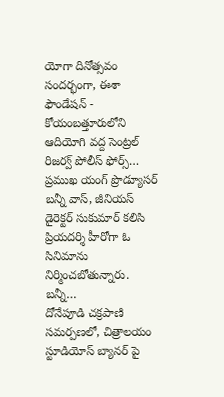యోగా దినోత్సవం సందర్భంగా, ఈశా ఫౌండేషన్ - కోయంబత్తూరులోని ఆదియోగి వద్ద సెంట్రల్ రిజర్వ్ పోలీస్ ఫోర్స్…
ప్రముఖ యంగ్ ప్రొడ్యూసర్ బన్నీ వాస్, జీనియస్ డైరెక్టర్ సుకుమార్ కలిసి ప్రియదర్శి హీరోగా ఓ సినిమాను నిర్మించబోతున్నారు. బన్నీ…
దోనేపూడి చక్రపాణి సమర్పణలో, చిత్రాలయం స్టూడియోస్ బ్యానర్ పై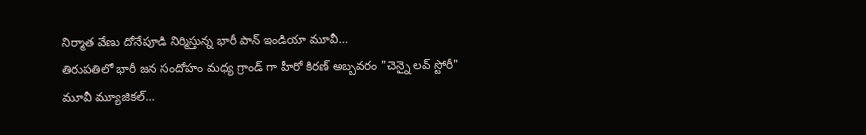నిర్మాత వేణు దోనేపూడి నిర్మిస్తున్న భారీ పాన్ ఇండియా మూవీ…
తిరుపతిలో భారీ జన సందోహం మధ్య గ్రాండ్ గా హీరో కిరణ్ అబ్బవరం "చెన్నై లవ్ స్టోరీ" మూవీ మ్యూజికల్…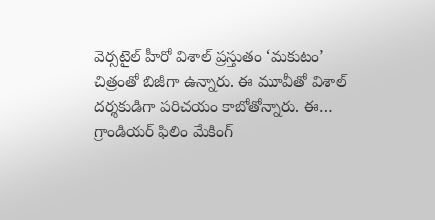వెర్సటైల్ హీరో విశాల్ ప్రస్తుతం ‘మకుటం’ చిత్రంతో బిజీగా ఉన్నారు. ఈ మూవీతో విశాల్ దర్శకుడిగా పరిచయం కాబోతోన్నారు. ఈ…
గ్రాండియర్ ఫిలిం మేకింగ్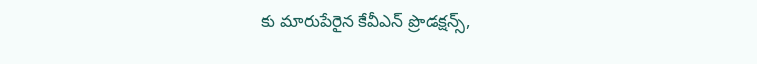కు మారుపేరైన కేవీఎన్ ప్రొడక్షన్స్,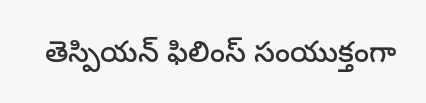తెస్పియన్ ఫిలింస్ సంయుక్తంగా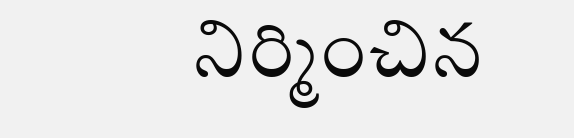నిర్మించిన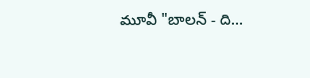మూవీ "బాలన్ - ది…